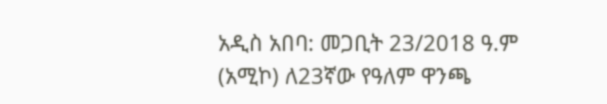አዲስ አበባ: መጋቢት 23/2018 ዓ.ም (አሚኮ) ለ23ኛው የዓለም ዋንጫ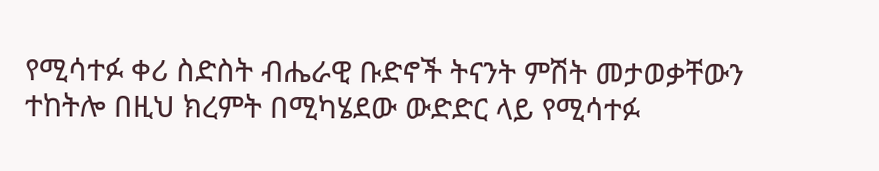የሚሳተፉ ቀሪ ስድስት ብሔራዊ ቡድኖች ትናንት ምሽት መታወቃቸውን ተከትሎ በዚህ ክረምት በሚካሄደው ውድድር ላይ የሚሳተፉ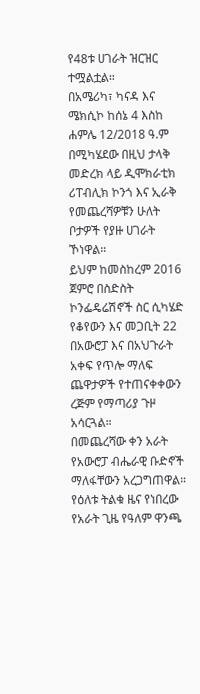የ48ቱ ሀገራት ዝርዝር ተሟልቷል።
በአሜሪካ፣ ካናዳ እና ሜክሲኮ ከሰኔ 4 እስከ ሐምሌ 12/2018 ዓ.ም በሚካሄደው በዚህ ታላቅ መድረክ ላይ ዲሞክራቲክ ሪፐብሊክ ኮንጎ እና ኢራቅ የመጨረሻዎቹን ሁለት ቦታዎች የያዙ ሀገራት ኾነዋል።
ይህም ከመስከረም 2016 ጀምሮ በስድስት ኮንፌዴሬሽኖች ስር ሲካሄድ የቆየውን እና መጋቢት 22 በአውሮፓ እና በአህጉራት አቀፍ የጥሎ ማለፍ ጨዋታዎች የተጠናቀቀውን ረጅም የማጣሪያ ጉዞ አሳርጓል።
በመጨረሻው ቀን አራት የአውሮፓ ብሔራዊ ቡድኖች ማለፋቸውን አረጋግጠዋል። የዕለቱ ትልቁ ዜና የነበረው የአራት ጊዜ የዓለም ዋንጫ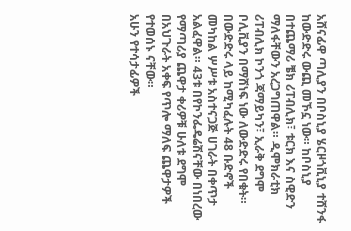አሸናፊዋ ጣሊያን በቦስኒያ ሄርዞጎቪኒያ ተሸንፋ ከውድድሩ ውጪ መኾኗ ነው። ከቦስኒያ በተጨማሪ ቼክ ሪፐብሊክ፣ ቱርክ እና ስዊድን ማለፋቸውን አረጋግጠዋል። ዲሞክራቲክ ሪፐብሊክ ኮንጎ ጃማይካን፣ ኢራቅ ደግሞ ቦሊቪያን በማሸነፍ ነው ለውድድሩ የበቁት።
በውድድሩ ላይ ከሚካፈሉት 48 ቡድኖች መካከል ሦሥቱ አስተናጋጅ ሀገራት በቀጥታ አልፈዋል። 43ቱ በየኮንፌዴሬሽናቸው በነበረው የማጣሪያ ጨዋታ ቀሪዎቹ ሁለቱ ደግሞ በአህጉራት አቀፍ የጥሎ ማለፍ ጨዋታዎች የተወሰኑ ናቸው።
አሁን የተሳታፊዎች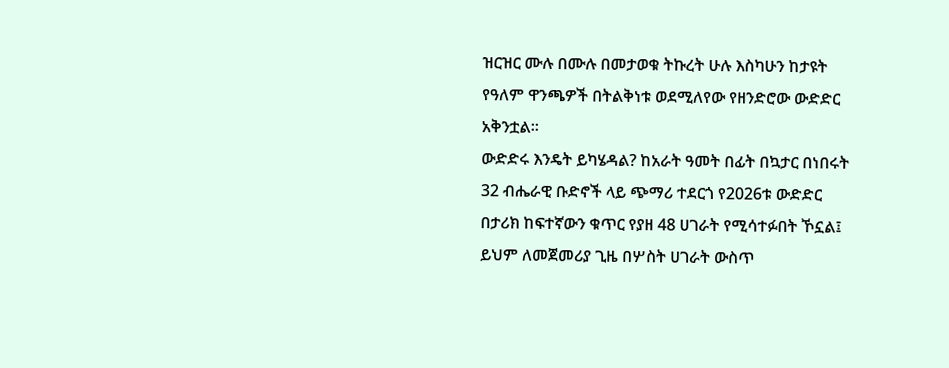ዝርዝር ሙሉ በሙሉ በመታወቁ ትኩረት ሁሉ እስካሁን ከታዩት የዓለም ዋንጫዎች በትልቅነቱ ወደሚለየው የዘንድሮው ውድድር አቅንቷል።
ውድድሩ እንዴት ይካሄዳል? ከአራት ዓመት በፊት በኳታር በነበሩት 32 ብሔራዊ ቡድኖች ላይ ጭማሪ ተደርጎ የ2026ቱ ውድድር በታሪክ ከፍተኛውን ቁጥር የያዘ 48 ሀገራት የሚሳተፉበት ኾኗል፤ ይህም ለመጀመሪያ ጊዜ በሦስት ሀገራት ውስጥ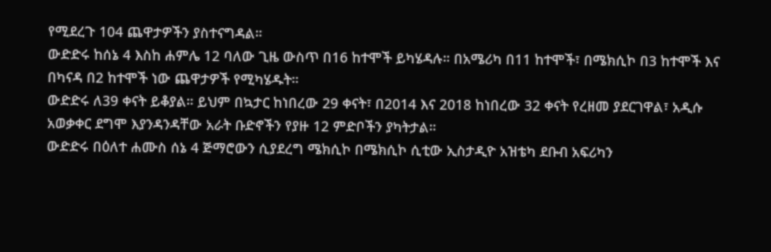የሚደረጉ 104 ጨዋታዎችን ያስተናግዳል።
ውድድሩ ከሰኔ 4 እስከ ሐምሌ 12 ባለው ጊዜ ውስጥ በ16 ከተሞች ይካሄዳሉ። በአሜሪካ በ11 ከተሞች፣ በሜክሲኮ በ3 ከተሞች እና በካናዳ በ2 ከተሞች ነው ጨዋታዎች የሚካሄዱት።
ውድድሩ ለ39 ቀናት ይቆያል። ይህም በኳታር ከነበረው 29 ቀናት፣ በ2014 እና 2018 ከነበረው 32 ቀናት የረዘመ ያደርገዋል፣ አዲሱ አወቃቀር ደግሞ እያንዳንዳቸው አራት ቡድኖችን የያዙ 12 ምድቦችን ያካትታል።
ውድድሩ በዕለተ ሐሙስ ሰኔ 4 ጅማሮውን ሲያደረግ ሜክሲኮ በሜክሲኮ ሲቲው ኢስታዲዮ አዝቴካ ደቡብ አፍሪካን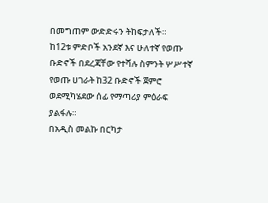በመግጠም ውድድሩን ትከፍታለች።
ከ12ቱ ምድቦች አንደኛ እና ሁለተኛ የወጡ ቡድኖች በደረጃቸው የተሻሉ ስምንት ሦሥተኛ የወጡ ሀገራት ከ32 ቡድኖች ጀምሮ ወደሚካሄደው ሰፊ የማጣሪያ ምዕራፍ ያልፋሉ።
በአዲስ መልኩ በርካታ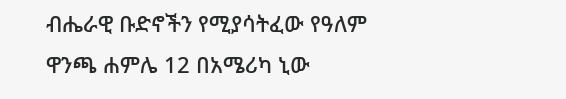ብሔራዊ ቡድኖችን የሚያሳትፈው የዓለም ዋንጫ ሐምሌ 12 በአሜሪካ ኒው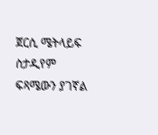ጀርሲ ሜትላይፍ ስታዲየም ፍጻሜውን ያገኛል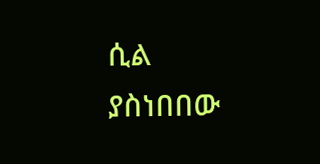ሲል ያስነበበው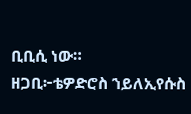ቢቢሲ ነው።
ዘጋቢ፦ቴዎድሮስ ኀይለኢየሱስ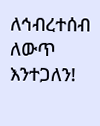ለኅብረተሰብ ለውጥ እንተጋለን!